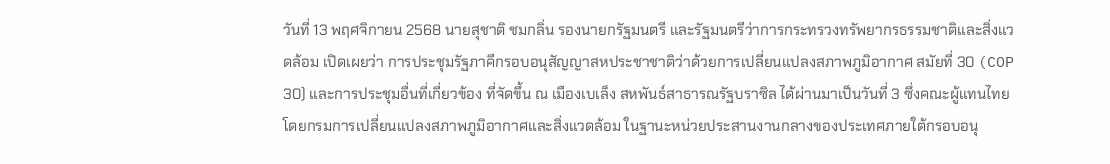วันที่ 13 พฤศจิกายน 2568 นายสุชาติ ชมกลิ่น รองนายกรัฐมนตรี และรัฐมนตรีว่าการกระทรวงทรัพยากรธรรมชาติและสิ่งแวดล้อม เปิดเผยว่า การประชุมรัฐภาคีกรอบอนุสัญญาสหประชาชาติว่าด้วยการเปลี่ยนแปลงสภาพภูมิอากาศ สมัยที่ 30 (COP 30) และการประชุมอื่นที่เกี่ยวข้อง ที่จัดขึ้น ณ เมืองเบเล็ง สหพันธ์สาธารณรัฐบราซิล ได้ผ่านมาเป็นวันที่ 3 ซึ่งคณะผู้แทนไทยโดยกรมการเปลี่ยนแปลงสภาพภูมิอากาศและสิ่งแวดล้อม ในฐานะหน่วยประสานงานกลางของประเทศภายใต้กรอบอนุ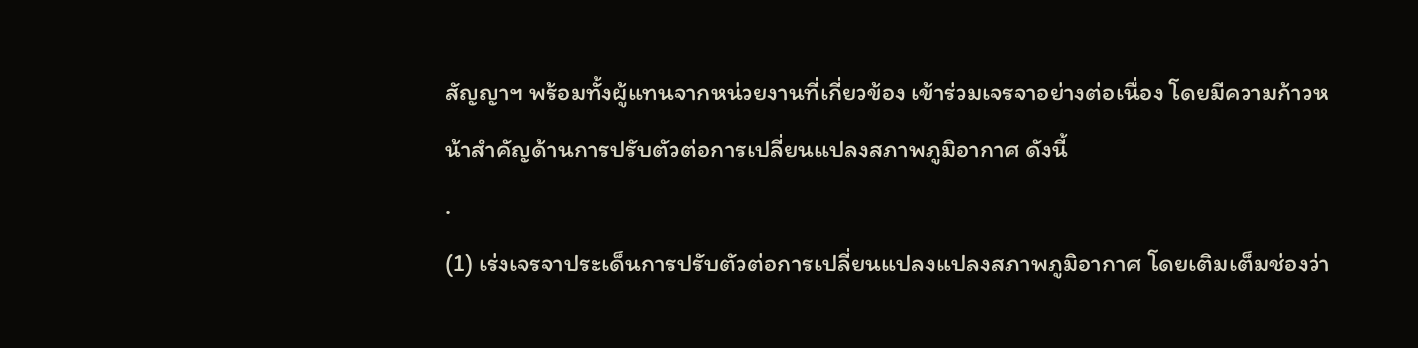สัญญาฯ พร้อมทั้งผู้แทนจากหน่วยงานที่เกี่ยวข้อง เข้าร่วมเจรจาอย่างต่อเนื่อง โดยมีความก้าวหน้าสำคัญด้านการปรับตัวต่อการเปลี่ยนแปลงสภาพภูมิอากาศ ดังนี้
.
(1) เร่งเจรจาประเด็นการปรับตัวต่อการเปลี่ยนแปลงแปลงสภาพภูมิอากาศ โดยเติมเต็มช่องว่า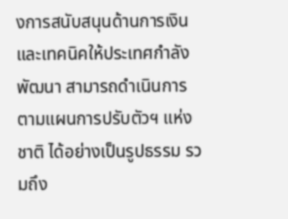งการสนับสนุนด้านการเงินและเทคนิคให้ประเทศกำลังพัฒนา สามารถดำเนินการตามแผนการปรับตัวฯ แห่งชาติ ได้อย่างเป็นรูปธรรม รวมถึง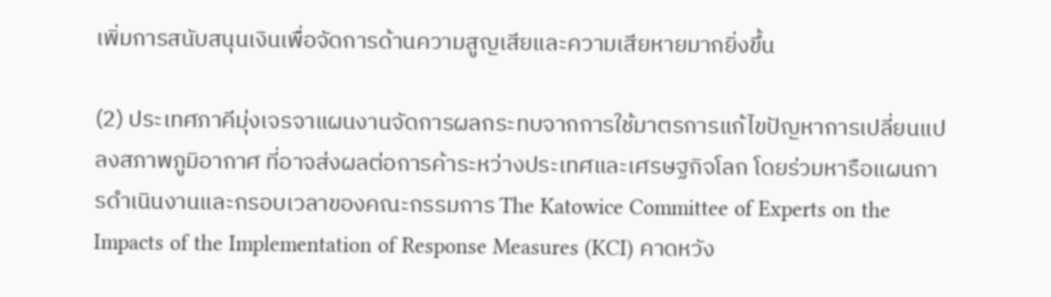เพิ่มการสนับสนุนเงินเพื่อจัดการด้านความสูญเสียและความเสียหายมากยิ่งขึ้น

(2) ประเทศภาคีมุ่งเจรจาแผนงานจัดการผลกระทบจากการใช้มาตรการแก้ไขปัญหาการเปลี่ยนแปลงสภาพภูมิอากาศ ที่อาจส่งผลต่อการค้าระหว่างประเทศและเศรษฐกิจโลก โดยร่วมหารือแผนการดำเนินงานและกรอบเวลาของคณะกรรมการ The Katowice Committee of Experts on the Impacts of the Implementation of Response Measures (KCI) คาดหวัง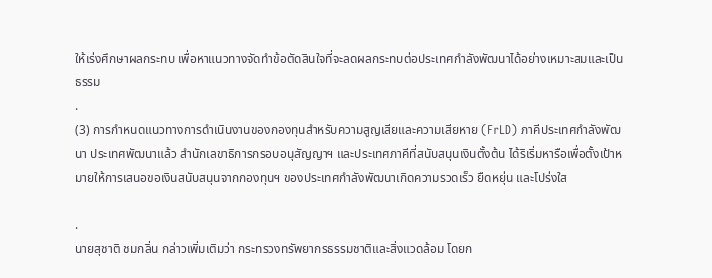ให้เร่งศึกษาผลกระทบ เพื่อหาแนวทางจัดทำข้อตัดสินใจที่จะลดผลกระทบต่อประเทศกำลังพัฒนาได้อย่างเหมาะสมและเป็นธรรม
.
(3) การกำหนดแนวทางการดำเนินงานของกองทุนสำหรับความสูญเสียและความเสียหาย (FrLD) ภาคีประเทศกำลังพัฒนา ประเทศพัฒนาแล้ว สำนักเลขาธิการกรอบอนุสัญญาฯ และประเทศภาคีที่สนับสนุนเงินตั้งต้น ได้ริเริ่มหารือเพื่อตั้งเป้าหมายให้การเสนอขอเงินสนับสนุนจากกองทุนฯ ของประเทศกำลังพัฒนาเกิดความรวดเร็ว ยืดหยุ่น และโปร่งใส

.
นายสุชาติ ชมกลิ่น กล่าวเพิ่มเติมว่า กระทรวงทรัพยากรธรรมชาติและสิ่งแวดล้อม โดยก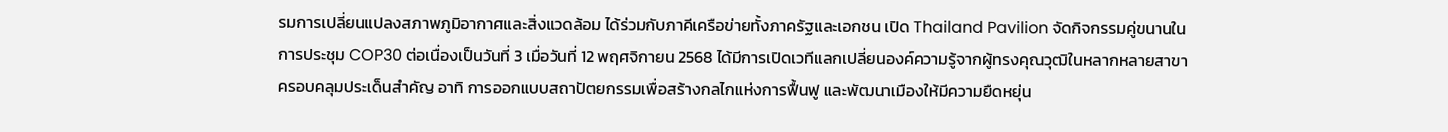รมการเปลี่ยนแปลงสภาพภูมิอากาศและสิ่งแวดล้อม ได้ร่วมกับภาคีเครือข่ายทั้งภาครัฐและเอกชน เปิด Thailand Pavilion จัดกิจกรรมคู่ขนานในการประชุม COP30 ต่อเนื่องเป็นวันที่ 3 เมื่อวันที่ 12 พฤศจิกายน 2568 ได้มีการเปิดเวทีแลกเปลี่ยนองค์ความรู้จากผู้ทรงคุณวุฒิในหลากหลายสาขา ครอบคลุมประเด็นสำคัญ อาทิ การออกแบบสถาปัตยกรรมเพื่อสร้างกลไกแห่งการฟื้นฟู และพัฒนาเมืองให้มีความยืดหยุ่น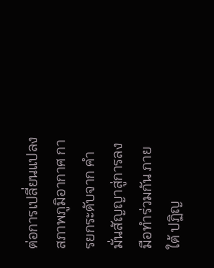ต่อการเปลี่ยนแปลงสภาพภูมิอากาศ การยกระดับจาก คำมั่นสัญญาสู่การลงมือทำร่วมกัน ภายใต้ ปฏิญ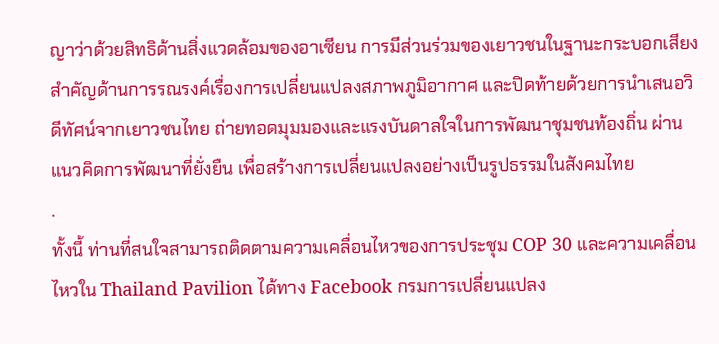ญาว่าด้วยสิทธิด้านสิ่งแวดล้อมของอาเซียน การมีส่วนร่วมของเยาวชนในฐานะกระบอกเสียงสำคัญด้านการรณรงค์เรื่องการเปลี่ยนแปลงสภาพภูมิอากาศ และปิดท้ายด้วยการนำเสนอวิดีทัศน์จากเยาวชนไทย ถ่ายทอดมุมมองและแรงบันดาลใจในการพัฒนาชุมชนท้องถิ่น ผ่านแนวคิดการพัฒนาที่ยั่งยืน เพื่อสร้างการเปลี่ยนแปลงอย่างเป็นรูปธรรมในสังคมไทย
.
ทั้งนี้ ท่านที่สนใจสามารถติดตามความเคลื่อนไหวของการประชุม COP 30 และความเคลื่อนไหวใน Thailand Pavilion ได้ทาง Facebook กรมการเปลี่ยนแปลง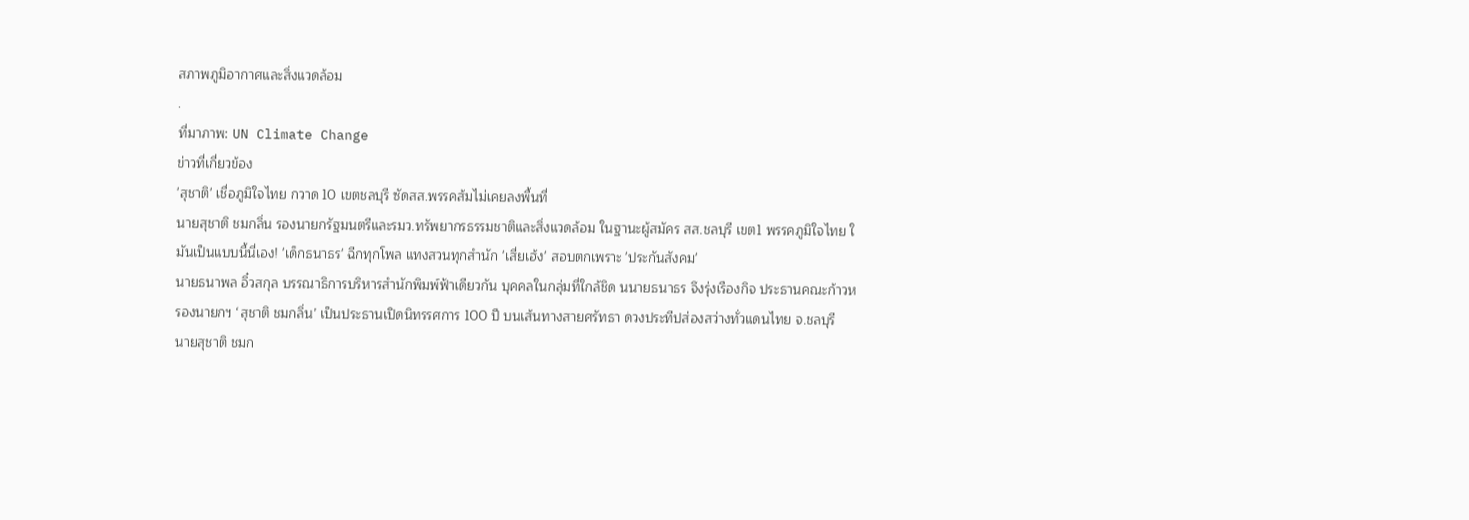สภาพภูมิอากาศและสิ่งแวดล้อม
.
ที่มาภาพ: UN Climate Change
ข่าวที่เกี่ยวข้อง
'สุชาติ' เชื่อภูมิใจไทย กวาด 10 เขตชลบุรี ซัดสส.พรรคส้มไม่เคยลงพื้นที่
นายสุชาติ ชมกลิ่น รองนายกรัฐมนตรีและรมว.ทรัพยากรธรรมชาติและสิ่งแวดล้อม ในฐานะผู้สมัคร สส.ชลบุรี เขต1 พรรคภูมิใจไทย ใ
มันเป็นแบบนี้นี่เอง! 'เด็กธนาธร' ฉีกทุกโพล แทงสวนทุกสำนัก 'เสี่ยเฮ้ง' สอบตกเพราะ 'ประกันสังคม'
นายธนาพล อิ๋วสกุล บรรณาธิการบริหารสำนักพิมพ์ฟ้าเดียวกัน บุคคลในกลุ่มที่ใกล้ชิด นนายธนาธร จึงรุ่งเรืองกิจ ประธานคณะก้าวห
รองนายกฯ ‘สุชาติ ชมกลิ่น’ เป็นประธานเปิดนิทรรศการ 100 ปี บนเส้นทางสายศรัทธา ดวงประทีปส่องสว่างทั่วแดนไทย จ.ชลบุรี
นายสุชาติ ชมก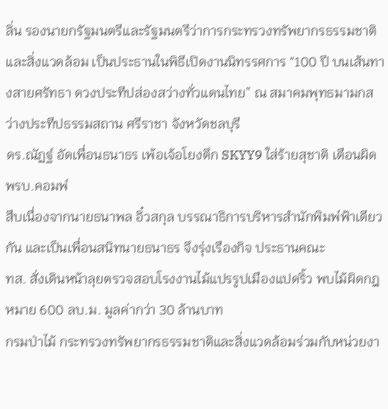ลิ่น รองนายกรัฐมนตรีและรัฐมนตรีว่าการกระทรวงทรัพยากรธรรมชาติและสิ่งแวดล้อม เป็นประธานในพิธีเปิดงานนิทรรศการ “100 ปี บนเส้นทางสายศรัทธา ดวงประทีปส่องสว่างทั่วแดนไทย” ณ สมาคมพุทธมามกสว่างประทีปธรรมสถาน ศรีราชา จังหวัดชลบุรี
ดร.ณัฏฐ์ อัดเพื่อนธนาธร เพ้อเจ้อโยงตึก SKYY9 ใส่ร้ายสุชาติ เตือนผิดพรบ.คอมพ์
สืบเนื่องจากนายธนาพล อิ๋วสกุล บรรณาธิการบริหารสำนักพิมพ์ฟ้าเดียวกัน และเป็นเพื่อนสนิทนายธนาธร จึงรุ่งเรืองกิจ ประธานคณะ
ทส. สั่งเดินหน้าลุยตรวจสอบโรงงานไม้แปรรูปเมืองแปดริ้ว พบไม้ผิดกฎหมาย 600 ลบ.ม. มูลค่ากว่า 30 ล้านบาท
กรมป่าไม้ กระทรวงทรัพยากรธรรมชาติและสิ่งแวดล้อมร่วมกับหน่วยงา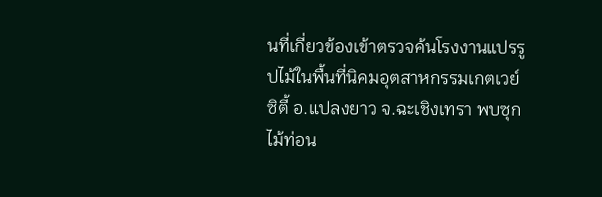นที่เกี่ยวข้องเข้าตรวจค้นโรงงานแปรรูปไม้ในพื้นที่นิคมอุตสาหกรรมเกตเวย์ซิตี้ อ.แปลงยาว จ.ฉะเชิงเทรา พบซุกไม้ท่อน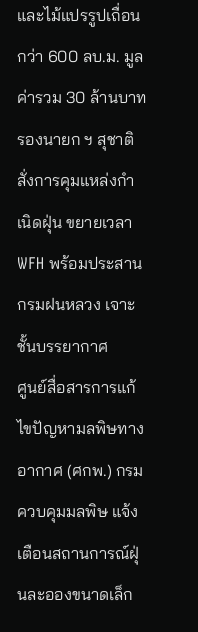และไม้แปรรูปเถื่อนกว่า 600 ลบ.ม. มูลค่ารวม 30 ล้านบาท
รองนายก ฯ สุชาติ สั่งการคุมแหล่งกำเนิดฝุ่น ขยายเวลา WFH พร้อมประสานกรมฝนหลวง เจาะชั้นบรรยากาศ
ศูนย์สื่อสารการแก้ไขปัญหามลพิษทางอากาศ (ศกพ.) กรมควบคุมมลพิษ แจ้งเตือนสถานการณ์ฝุ่นละอองขนาดเล็ก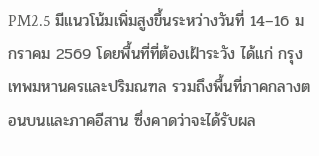PM2.5 มีแนวโน้มเพิ่มสูงขึ้นระหว่างวันที่ 14–16 มกราคม 2569 โดยพื้นที่ที่ต้องเฝ้าระวัง ได้แก่ กรุงเทพมหานครและปริมณฑล รวมถึงพื้นที่ภาคกลางตอนบนและภาคอีสาน ซึ่งคาดว่าจะได้รับผล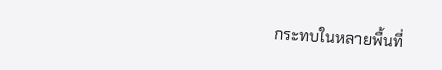กระทบในหลายพื้นที่